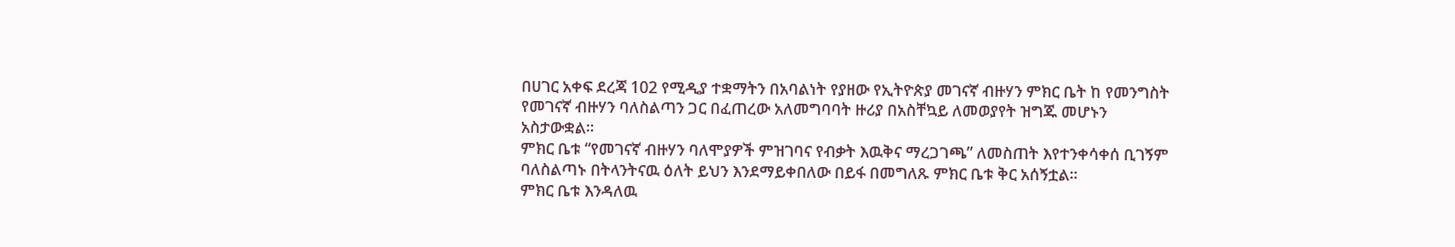በሀገር አቀፍ ደረጃ 102 የሚዲያ ተቋማትን በአባልነት የያዘው የኢትዮጵያ መገናኛ ብዙሃን ምክር ቤት ከ የመንግስት የመገናኛ ብዙሃን ባለስልጣን ጋር በፈጠረው አለመግባባት ዙሪያ በአስቸኳይ ለመወያየት ዝግጁ መሆኑን አስታውቋል።
ምክር ቤቱ “የመገናኛ ብዙሃን ባለሞያዎች ምዝገባና የብቃት እዉቅና ማረጋገጫ” ለመስጠት እየተንቀሳቀሰ ቢገኝም ባለስልጣኑ በትላንትናዉ ዕለት ይህን እንደማይቀበለው በይፋ በመግለጹ ምክር ቤቱ ቅር አሰኝቷል።
ምክር ቤቱ እንዳለዉ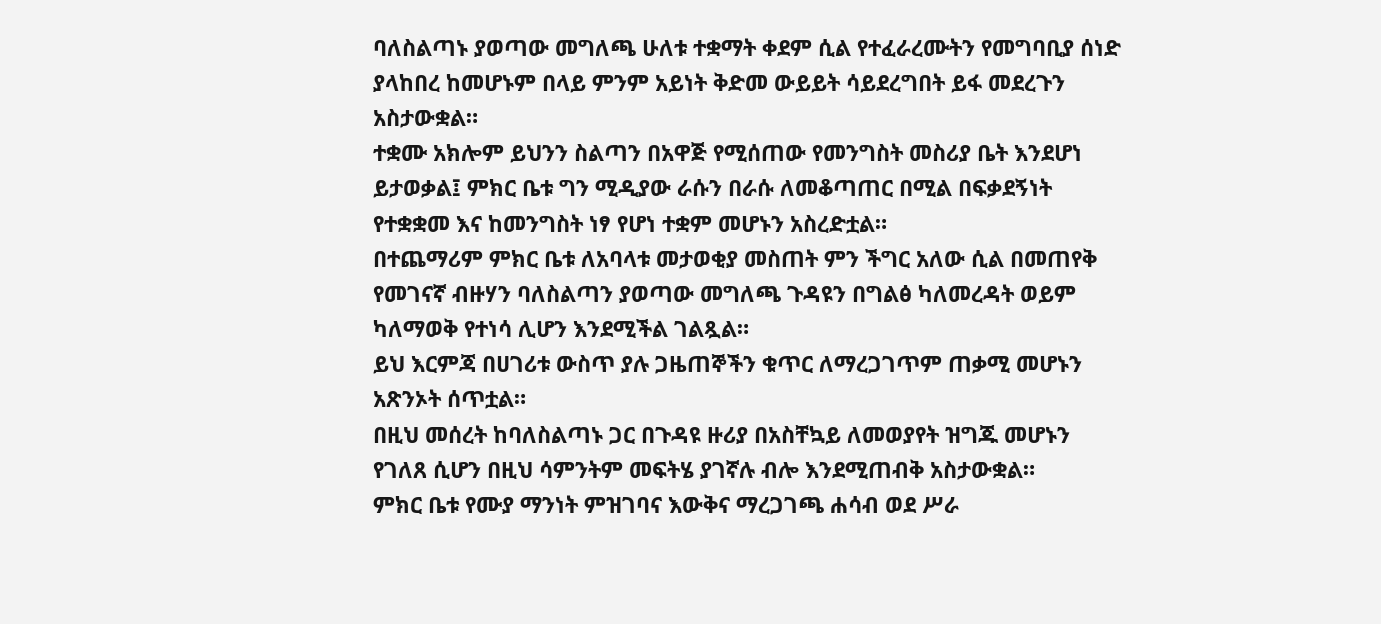ባለስልጣኑ ያወጣው መግለጫ ሁለቱ ተቋማት ቀደም ሲል የተፈራረሙትን የመግባቢያ ሰነድ ያላከበረ ከመሆኑም በላይ ምንም አይነት ቅድመ ውይይት ሳይደረግበት ይፋ መደረጉን አስታውቋል።
ተቋሙ አክሎም ይህንን ስልጣን በአዋጅ የሚሰጠው የመንግስት መስሪያ ቤት እንደሆነ ይታወቃል፤ ምክር ቤቱ ግን ሚዲያው ራሱን በራሱ ለመቆጣጠር በሚል በፍቃደኝነት የተቋቋመ እና ከመንግስት ነፃ የሆነ ተቋም መሆኑን አስረድቷል።
በተጨማሪም ምክር ቤቱ ለአባላቱ መታወቂያ መስጠት ምን ችግር አለው ሲል በመጠየቅ የመገናኛ ብዙሃን ባለስልጣን ያወጣው መግለጫ ጉዳዩን በግልፅ ካለመረዳት ወይም ካለማወቅ የተነሳ ሊሆን እንደሚችል ገልጿል።
ይህ እርምጃ በሀገሪቱ ውስጥ ያሉ ጋዜጠኞችን ቁጥር ለማረጋገጥም ጠቃሚ መሆኑን አጽንኦት ሰጥቷል።
በዚህ መሰረት ከባለስልጣኑ ጋር በጉዳዩ ዙሪያ በአስቸኳይ ለመወያየት ዝግጁ መሆኑን የገለጸ ሲሆን በዚህ ሳምንትም መፍትሄ ያገኛሉ ብሎ እንደሚጠብቅ አስታውቋል።
ምክር ቤቱ የሙያ ማንነት ምዝገባና እውቅና ማረጋገጫ ሐሳብ ወደ ሥራ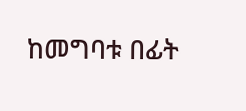ከመግባቱ በፊት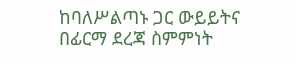ከባለሥልጣኑ ጋር ውይይትና በፊርማ ደረጃ ስምምነት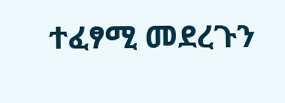ተፈፃሚ መደረጉን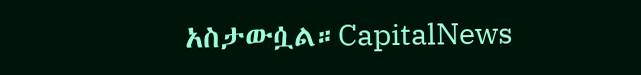አስታውሷል።CapitalNews